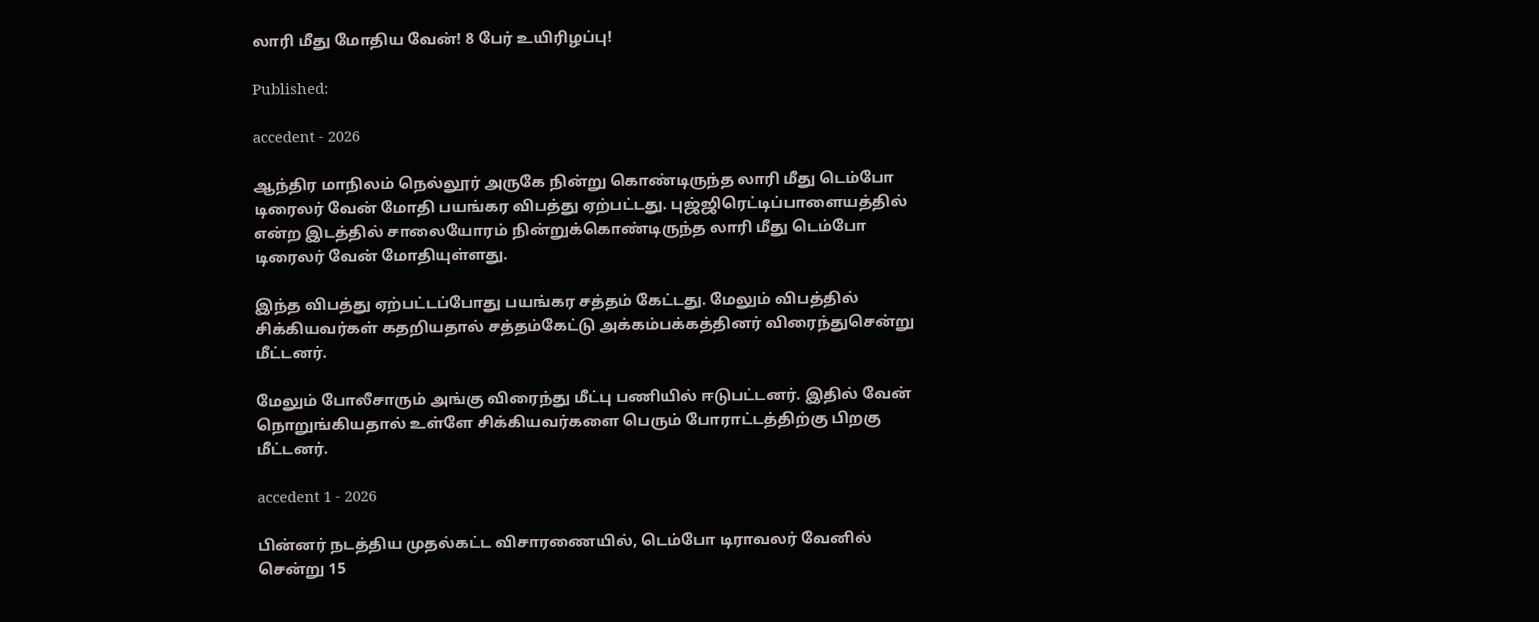லாரி மீது மோதிய வேன்! 8 பேர் உயிரிழப்பு!

Published:

accedent - 2026

ஆந்திர மாநிலம் நெல்லூர் அருகே நின்று கொண்டிருந்த லாரி மீது டெம்போ டிரைலர் வேன் மோதி பயங்கர விபத்து ஏற்பட்டது. புஜ்ஜிரெட்டிப்பாளையத்தில் என்ற இடத்தில் சாலையோரம் நின்றுக்கொண்டிருந்த லாரி மீது டெம்போ டிரைலர் வேன் மோதியுள்ளது.

இந்த விபத்து ஏற்பட்டப்போது பயங்கர சத்தம் கேட்டது. மேலும் விபத்தில் சிக்கியவர்கள் கதறியதால் சத்தம்கேட்டு அக்கம்பக்கத்தினர் விரைந்துசென்று மீட்டனர்.

மேலும் போலீசாரும் அங்கு விரைந்து மீட்பு பணியில் ஈடுபட்டனர். இதில் வேன் நொறுங்கியதால் உள்ளே சிக்கியவர்களை பெரும் போராட்டத்திற்கு பிறகு மீட்டனர்.

accedent 1 - 2026

பின்னர் நடத்திய முதல்கட்ட விசாரணையில், டெம்போ டிராவலர் வேனில் சென்று 15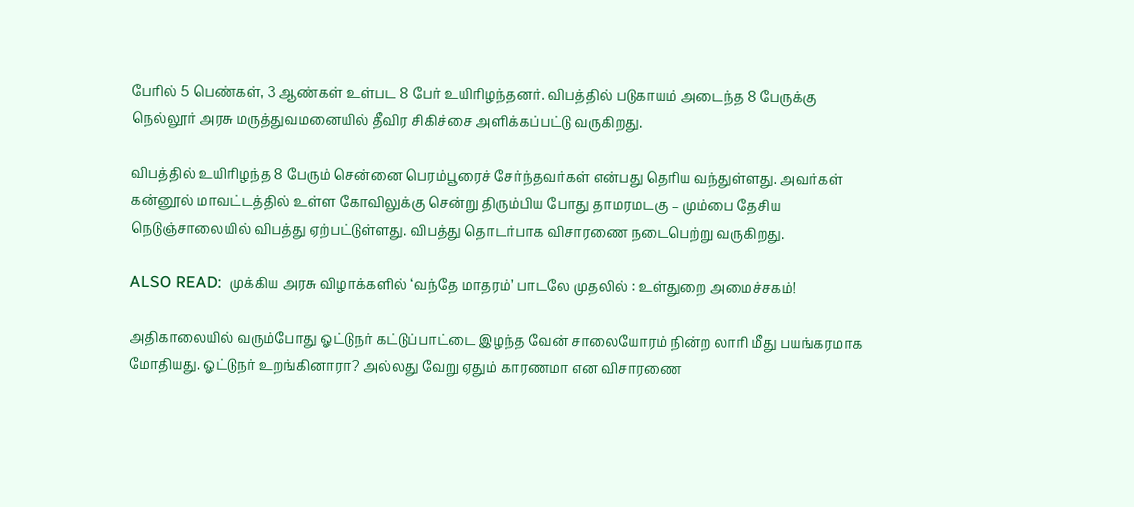பேரில் 5 பெண்கள், 3 ஆண்கள் உள்பட 8 பேர் உயிரிழந்தனர். விபத்தில் படுகாயம் அடைந்த 8 பேருக்கு நெல்லூர் அரசு மருத்துவமனையில் தீவிர சிகிச்சை அளிக்கப்பட்டு வருகிறது.

விபத்தில் உயிரிழந்த 8 பேரும் சென்னை பெரம்பூரைச் சேர்ந்தவர்கள் என்பது தெரிய வந்துள்ளது. அவர்கள் கன்னூல் மாவட்டத்தில் உள்ள கோவிலுக்கு சென்று திரும்பிய போது தாமரமடகு – மும்பை தேசிய நெடுஞ்சாலையில் விபத்து ஏற்பட்டுள்ளது. விபத்து தொடர்பாக விசாரணை நடைபெற்று வருகிறது.

ALSO READ:  முக்கிய அரசு விழாக்களில் ‘வந்தே மாதரம்’ பாடலே முதலில் : உள்துறை அமைச்சகம்!

அதிகாலையில் வரும்போது ஓட்டுநர் கட்டுப்பாட்டை இழந்த வேன் சாலையோரம் நின்ற லாரி மீது பயங்கரமாக மோதியது. ஓட்டுநர் உறங்கினாரா? அல்லது வேறு ஏதும் காரணமா என விசாரணை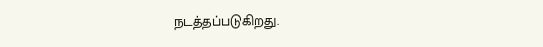நடத்தப்படுகிறது.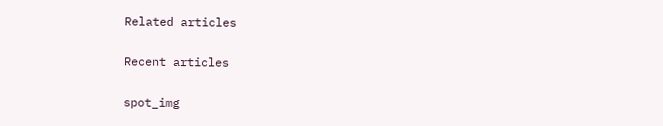Related articles

Recent articles

spot_img